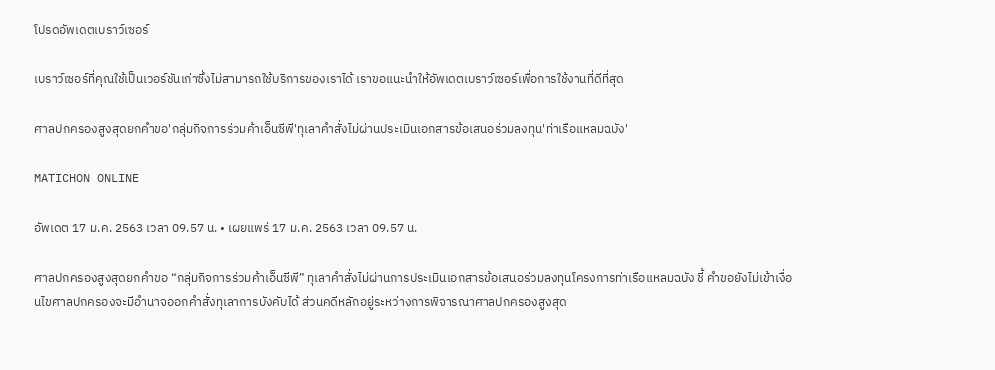โปรดอัพเดตเบราว์เซอร์

เบราว์เซอร์ที่คุณใช้เป็นเวอร์ชันเก่าซึ่งไม่สามารถใช้บริการของเราได้ เราขอแนะนำให้อัพเดตเบราว์เซอร์เพื่อการใช้งานที่ดีที่สุด

ศาลปกครองสูงสุดยกคำขอ'กลุ่มกิจการร่วมค้าเอ็นซีพี'ทุเลาคำสั่งไม่ผ่านประเมินเอกสารข้อเสนอร่วมลงทุน'ท่าเรือแหลมฉบัง'

MATICHON ONLINE

อัพเดต 17 ม.ค. 2563 เวลา 09.57 น. • เผยแพร่ 17 ม.ค. 2563 เวลา 09.57 น.

ศาลปกครองสูงสุดยกคำขอ “กลุ่มกิจการร่วมค้าเอ็นซีพี” ทุเลาคำสั่งไม่ผ่านการประเมินเอกสารข้อเสนอร่วมลงทุนโครงการท่าเรือแหลมฉบัง ชี้ คำขอยังไม่เข้าเงื่อนไขศาลปกครองจะมีอำนาจออกคำสั่งทุเลาการบังคับได้ ส่วนคดีหลักอยู่ระหว่างการพิจารณาศาลปกครองสูงสุด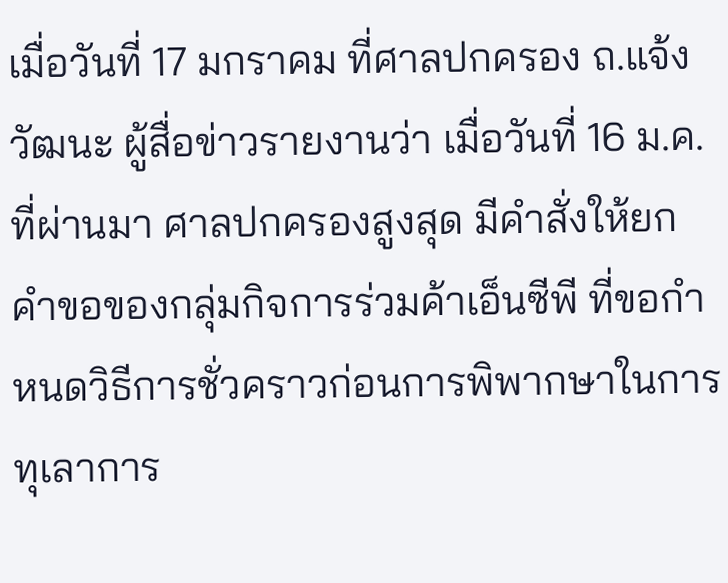เมื่อวันที่ 17 มกราคม ที่ศาลปกครอง ถ.แจ้งวัฒนะ ผู้สื่อข่าวรายงานว่า เมื่อวันที่ 16 ม.ค.ที่ผ่านมา ศาลปกครองสูงสุด มีคำสั่งให้ยกคำขอของกลุ่มกิจการร่วมค้าเอ็นซีพี ที่ขอกำหนดวิธีการชั่วคราวก่อนการพิพากษาในการทุเลาการ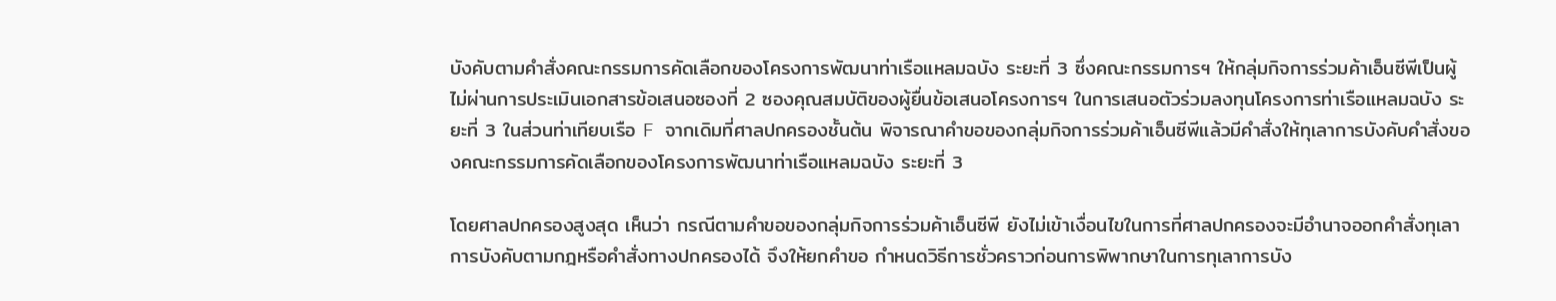บังคับตามคำสั่งคณะกรรมการคัดเลือกของโครงการพัฒนาท่าเรือแหลมฉบัง ระยะที่ 3 ซึ่งคณะกรรมการฯ ให้กลุ่มกิจการร่วมค้าเอ็นซีพีเป็นผู้ไม่ผ่านการประเมินเอกสารข้อเสนอซองที่ 2 ซองคุณสมบัติของผู้ยื่นข้อเสนอโครงการฯ ในการเสนอตัวร่วมลงทุนโครงการท่าเรือแหลมฉบัง ระยะที่ 3 ในส่วนท่าเทียบเรือ F จากเดิมที่ศาลปกครองชั้นต้น พิจารณาคำขอของกลุ่มกิจการร่วมค้าเอ็นซีพีแล้วมีคำสั่งให้ทุเลาการบังคับคำสั่งของคณะกรรมการคัดเลือกของโครงการพัฒนาท่าเรือแหลมฉบัง ระยะที่ 3

โดยศาลปกครองสูงสุด เห็นว่า กรณีตามคำขอของกลุ่มกิจการร่วมค้าเอ็นซีพี ยังไม่เข้าเงื่อนไขในการที่ศาลปกครองจะมีอำนาจออกคำสั่งทุเลาการบังคับตามกฎหรือคำสั่งทางปกครองได้ จึงให้ยกคำขอ กำหนดวิธีการชั่วคราวก่อนการพิพากษาในการทุเลาการบัง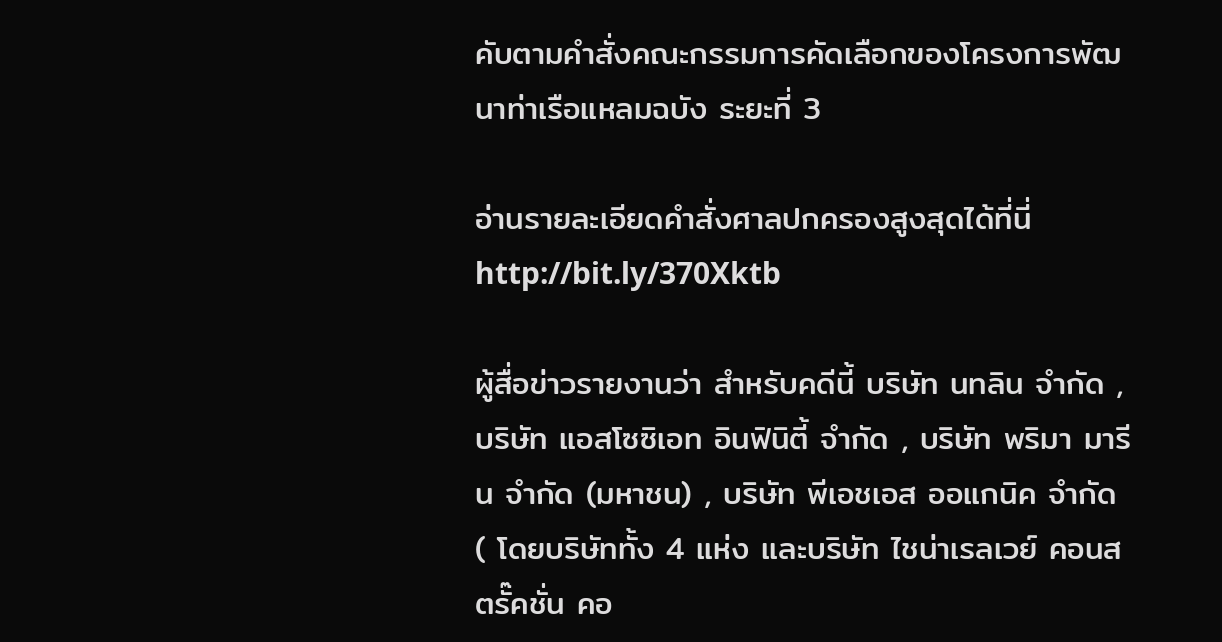คับตามคำสั่งคณะกรรมการคัดเลือกของโครงการพัฒนาท่าเรือแหลมฉบัง ระยะที่ 3

อ่านรายละเอียดคำสั่งศาลปกครองสูงสุดได้ที่นี่http://bit.ly/370Xktb

ผู้สื่อข่าวรายงานว่า สำหรับคดีนี้ บริษัท นทลิน จำกัด , บริษัท แอสโซซิเอท อินฟินิตี้ จำกัด , บริษัท พริมา มารีน จำกัด (มหาชน) , บริษัท พีเอชเอส ออแกนิค จำกัด ( โดยบริษัททั้ง 4 แห่ง และบริษัท ไชน่าเรลเวย์ คอนสตรั๊คชั่น คอ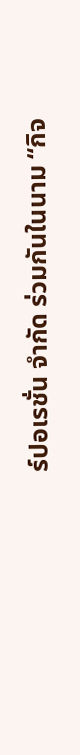ร์ปอเรชั่น จำกัด ร่วมกันในนาม “กิจ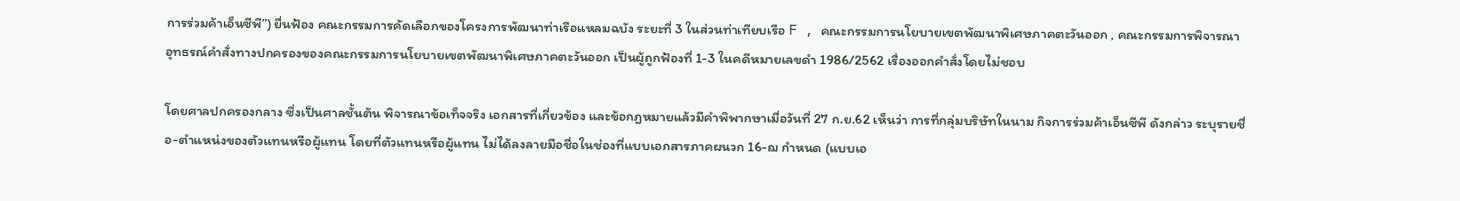การร่วมค้าเอ็นซีพี”) ยื่นฟ้อง คณะกรรมการคัดเลือกของโครงการพัฒนาท่าเรือแหลมฉบัง ระยะที่ 3 ในส่วนท่าเทียบเรือ F , คณะกรรมการนโยบายเขตพัฒนาพิเศษภาคตะวันออก , คณะกรรมการพิจารณาอุทธรณ์คำสั่งทางปกครองของคณะกรรมการนโยบายเขตพัฒนาพิเศษภาคตะวันออก เป็นผู้ถูกฟ้องที่ 1-3 ในคดีหมายเลขดำ 1986/2562 เรื่องออกคำสั่งโดยไม่ชอบ

โดยศาลปกครองกลาง ซึ่งเป็นศาลชั้นต้น พิจารณาข้อเท็จจริง เอกสารที่เกี่ยวข้อง และข้อกฎหมายแล้วมีคำพิพากษาเมื่อวันที่ 27 ก.ย.62 เห็นว่า การที่กลุ่มบริษัทในนาม กิจการร่วมค้าเอ็นซีพี ดังกล่าว ระบุรายชื่อ-ตำแหน่งของตัวแทนหรือผู้แทน โดยที่ตัวแทนหรือผู้แทน ไม่ได้ลงลายมือชื่อในช่องที่แบบเอกสารภาคผนวก 16-ฌ กำหนด (แบบเอ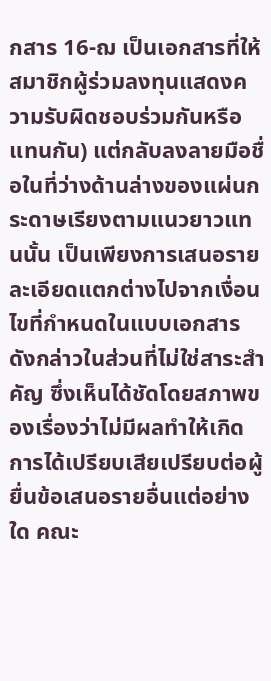กสาร 16-ฌ เป็นเอกสารที่ให้สมาชิกผู้ร่วมลงทุนแสดงความรับผิดชอบร่วมกันหรือแทนกัน) แต่กลับลงลายมือชื่อในที่ว่างด้านล่างของแผ่นกระดาษเรียงตามแนวยาวแทนนั้น เป็นเพียงการเสนอรายละเอียดแตกต่างไปจากเงื่อนไขที่กำหนดในแบบเอกสารดังกล่าวในส่วนที่ไม่ใช่สาระสำคัญ ซึ่งเห็นได้ชัดโดยสภาพของเรื่องว่าไม่มีผลทำให้เกิดการได้เปรียบเสียเปรียบต่อผู้ยื่นข้อเสนอรายอื่นแต่อย่างใด คณะ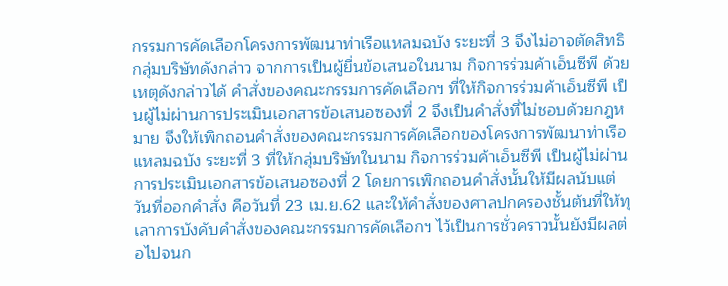กรรมการคัดเลือกโครงการพัฒนาท่าเรือแหลมฉบัง ระยะที่ 3 จึงไม่อาจตัดสิทธิกลุ่มบริษัทดังกล่าว จากการเป็นผู้ยื่นข้อเสนอในนาม กิจการร่วมค้าเอ็นซีพี ด้วยเหตุดังกล่าวได้ คำสั่งของคณะกรรมการคัดเลือกฯ ที่ให้กิจการร่วมค้าเอ็นซีพี เป็นผู้ไม่ผ่านการประเมินเอกสารข้อเสนอซองที่ 2 จึงเป็นคำสั่งที่ไม่ชอบด้วยกฎหมาย จึงให้เพิกถอนคำสั่งของคณะกรรมการคัดเลือกของโครงการพัฒนาท่าเรือแหลมฉบัง ระยะที่ 3 ที่ให้กลุ่มบริษัทในนาม กิจการร่วมค้าเอ็นซีพี เป็นผู้ไม่ผ่านการประเมินเอกสารข้อเสนอซองที่ 2 โดยการเพิกถอนคำสั่งนั้นให้มีผลนับแต่วันที่ออกคำสั่ง คือวันที่ 23 เม.ย.62 และให้คำสั่งของศาลปกครองชั้นต้นที่ให้ทุเลาการบังคับคำสั่งของคณะกรรมการคัดเลือกฯ ไว้เป็นการชั่วคราวนั้นยังมีผลต่อไปจนก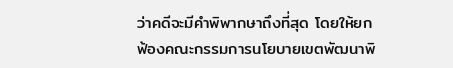ว่าคดีจะมีคำพิพากษาถึงที่สุด โดยให้ยกฟ้องคณะกรรมการนโยบายเขตพัฒนาพิ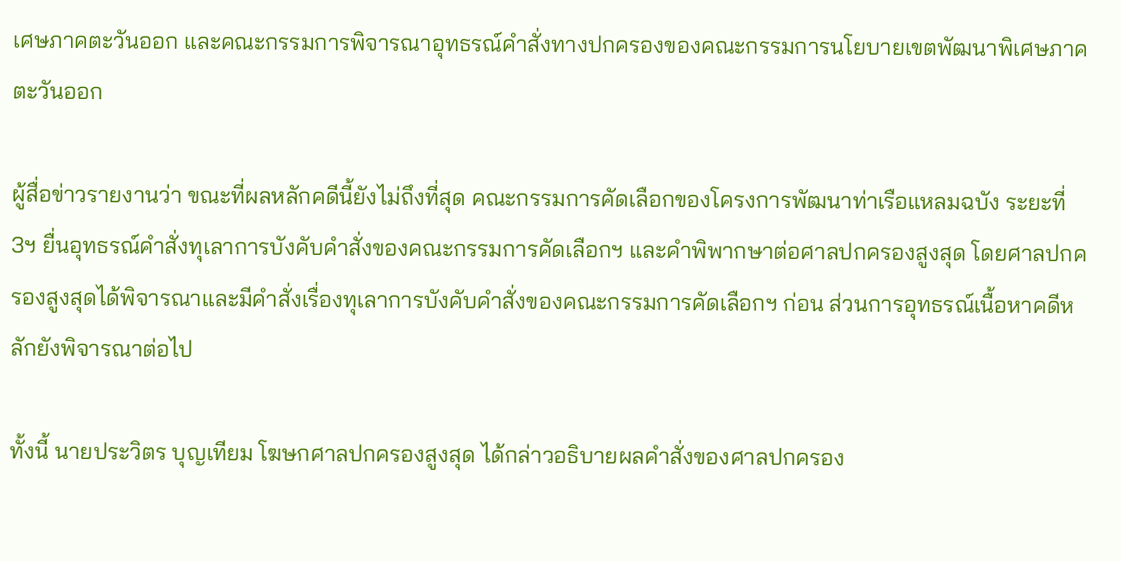เศษภาคตะวันออก และคณะกรรมการพิจารณาอุทธรณ์คำสั่งทางปกครองของคณะกรรมการนโยบายเขตพัฒนาพิเศษภาคตะวันออก

ผู้สื่อข่าวรายงานว่า ขณะที่ผลหลักคดีนี้ยังไม่ถึงที่สุด คณะกรรมการคัดเลือกของโครงการพัฒนาท่าเรือแหลมฉบัง ระยะที่ 3ฯ ยื่นอุทธรณ์คำสั่งทุเลาการบังคับคำสั่งของคณะกรรมการคัดเลือกฯ และคำพิพากษาต่อศาลปกครองสูงสุด โดยศาลปกครองสูงสุดได้พิจารณาและมีคำสั่งเรื่องทุเลาการบังคับคำสั่งของคณะกรรมการคัดเลือกฯ ก่อน ส่วนการอุทธรณ์เนื้อหาคดีหลักยังพิจารณาต่อไป

ทั้งนี้ นายประวิตร บุญเทียม โฆษกศาลปกครองสูงสุด ได้กล่าวอธิบายผลคำสั่งของศาลปกครอง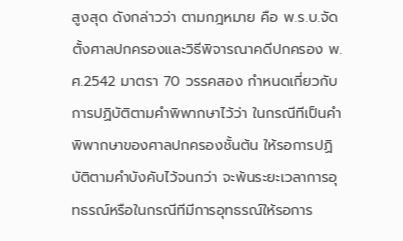สูงสุด ดังกล่าวว่า ตามกฎหมาย คือ พ.ร.บ.จัดตั้งศาลปกครองและวิธีพิจารณาคดีปกครอง พ.ศ.2542 มาตรา 70 วรรคสอง กำหนดเกี่ยวกับการปฏิบัติตามคำพิพากษาไว้ว่า ในกรณีทีเป็นคำพิพากษาของศาลปกครองชั้นต้น ให้รอการปฏิบัติตามคำบังคับไว้จนกว่า จะพ้นระยะเวลาการอุทธรณ์หรือในกรณีทีมีการอุทธรณ์ให้รอการ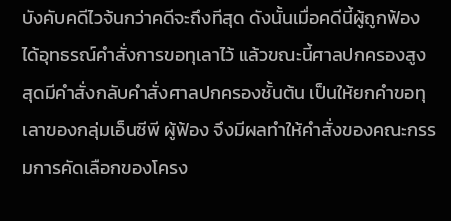บังคับคดีไวจ้นกว่าคดีจะถึงทีสุด ดังนั้นเมื่อคดีนี้ผู้ถูกฟ้องได้อุทธรณ์คำสั่งการขอทุเลาไว้ แล้วขณะนี้ศาลปกครองสูงสุดมีคำสั่งกลับคำสั่งศาลปกครองชั้นต้น เป็นให้ยกคำขอทุเลาของกลุ่มเอ็นซีพี ผู้ฟ้อง จึงมีผลทำให้คำสั่งของคณะกรรมการคัดเลือกของโครง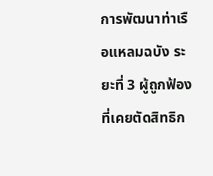การพัฒนาท่าเรือแหลมฉบัง ระยะที่ 3 ผู้ถูกฟ้อง ที่เคยตัดสิทธิก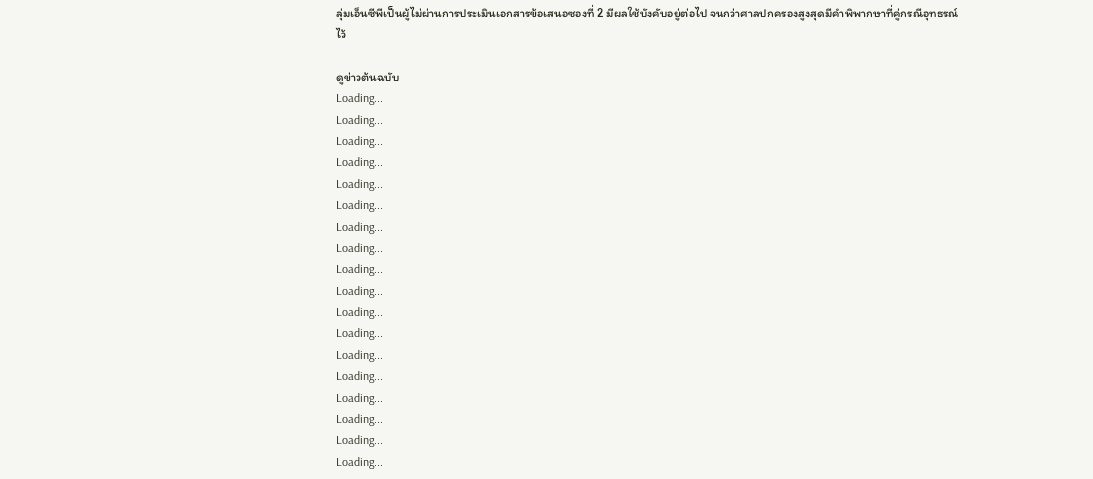ลุ่มเอ็นซีพีเป็นผู้ไม่ผ่านการประเมินเอกสารข้อเสนอซองที่ 2 มีผลใช้บังคับอยู่ต่อไป จนกว่าศาลปกครองสูงสุดมีคำพิพากษาที่คู่กรณีอุทธรณ์ไว้

ดูข่าวต้นฉบับ
Loading...
Loading...
Loading...
Loading...
Loading...
Loading...
Loading...
Loading...
Loading...
Loading...
Loading...
Loading...
Loading...
Loading...
Loading...
Loading...
Loading...
Loading...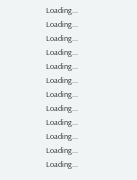Loading...
Loading...
Loading...
Loading...
Loading...
Loading...
Loading...
Loading...
Loading...
Loading...
Loading...
Loading...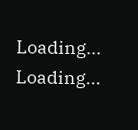Loading...
Loading...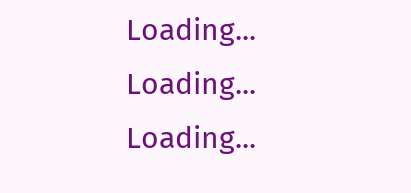Loading...
Loading...
Loading...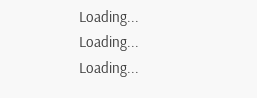Loading...
Loading...
Loading...